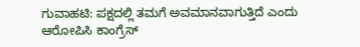ಗುವಾಹಟಿ: ಪಕ್ಷದಲ್ಲಿ ತಮಗೆ ಅವಮಾನವಾಗುತ್ತಿದೆ ಎಂದು ಆರೋಪಿಸಿ ಕಾಂಗ್ರೆಸ್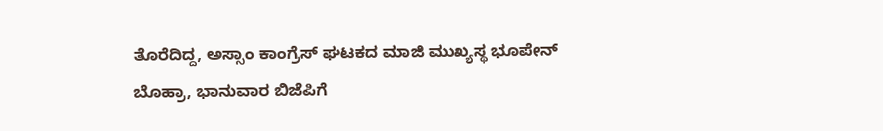ತೊರೆದಿದ್ದ, ಅಸ್ಸಾಂ ಕಾಂಗ್ರೆಸ್ ಘಟಕದ ಮಾಜಿ ಮುಖ್ಯಸ್ಥ ಭೂಪೇನ್ ಬೊಹ್ರಾ, ಭಾನುವಾರ ಬಿಜೆಪಿಗೆ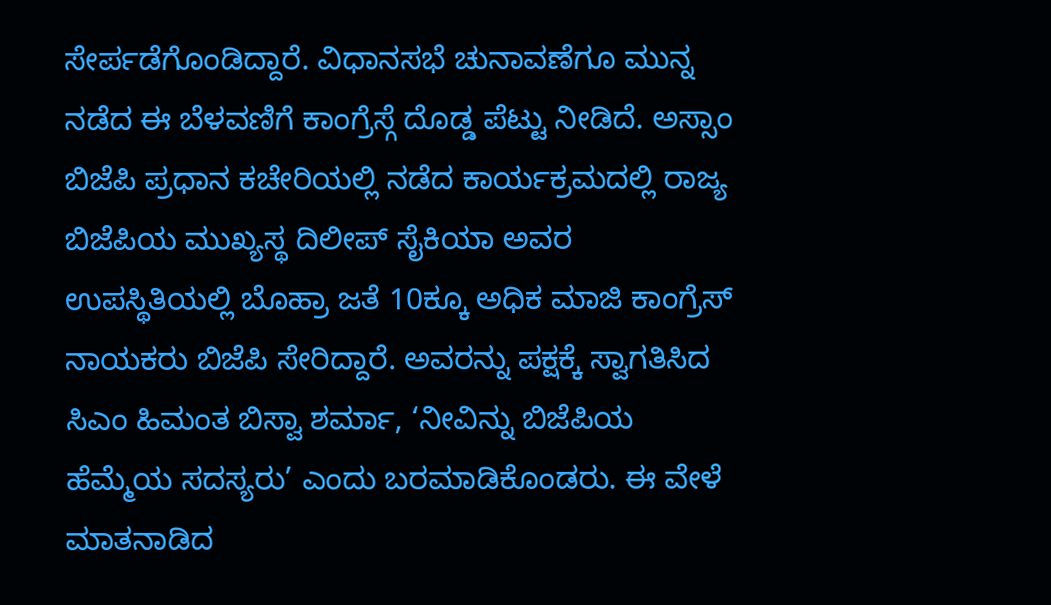ಸೇರ್ಪಡೆಗೊಂಡಿದ್ದಾರೆ. ವಿಧಾನಸಭೆ ಚುನಾವಣೆಗೂ ಮುನ್ನ ನಡೆದ ಈ ಬೆಳವಣಿಗೆ ಕಾಂಗ್ರೆಸ್ಗೆ ದೊಡ್ಡ ಪೆಟ್ಟು ನೀಡಿದೆ. ಅಸ್ಸಾಂ ಬಿಜೆಪಿ ಪ್ರಧಾನ ಕಚೇರಿಯಲ್ಲಿ ನಡೆದ ಕಾರ್ಯಕ್ರಮದಲ್ಲಿ ರಾಜ್ಯ ಬಿಜೆಪಿಯ ಮುಖ್ಯಸ್ಥ ದಿಲೀಪ್ ಸೈಕಿಯಾ ಅವರ ಉಪಸ್ಥಿತಿಯಲ್ಲಿ ಬೊಹ್ರಾ ಜತೆ 10ಕ್ಕೂ ಅಧಿಕ ಮಾಜಿ ಕಾಂಗ್ರೆಸ್ ನಾಯಕರು ಬಿಜೆಪಿ ಸೇರಿದ್ದಾರೆ. ಅವರನ್ನು ಪಕ್ಷಕ್ಕೆ ಸ್ವಾಗತಿಸಿದ ಸಿಎಂ ಹಿಮಂತ ಬಿಸ್ವಾ ಶರ್ಮಾ, ‘ನೀವಿನ್ನು ಬಿಜೆಪಿಯ ಹೆಮ್ಮೆಯ ಸದಸ್ಯರು’ ಎಂದು ಬರಮಾಡಿಕೊಂಡರು. ಈ ವೇಳೆ ಮಾತನಾಡಿದ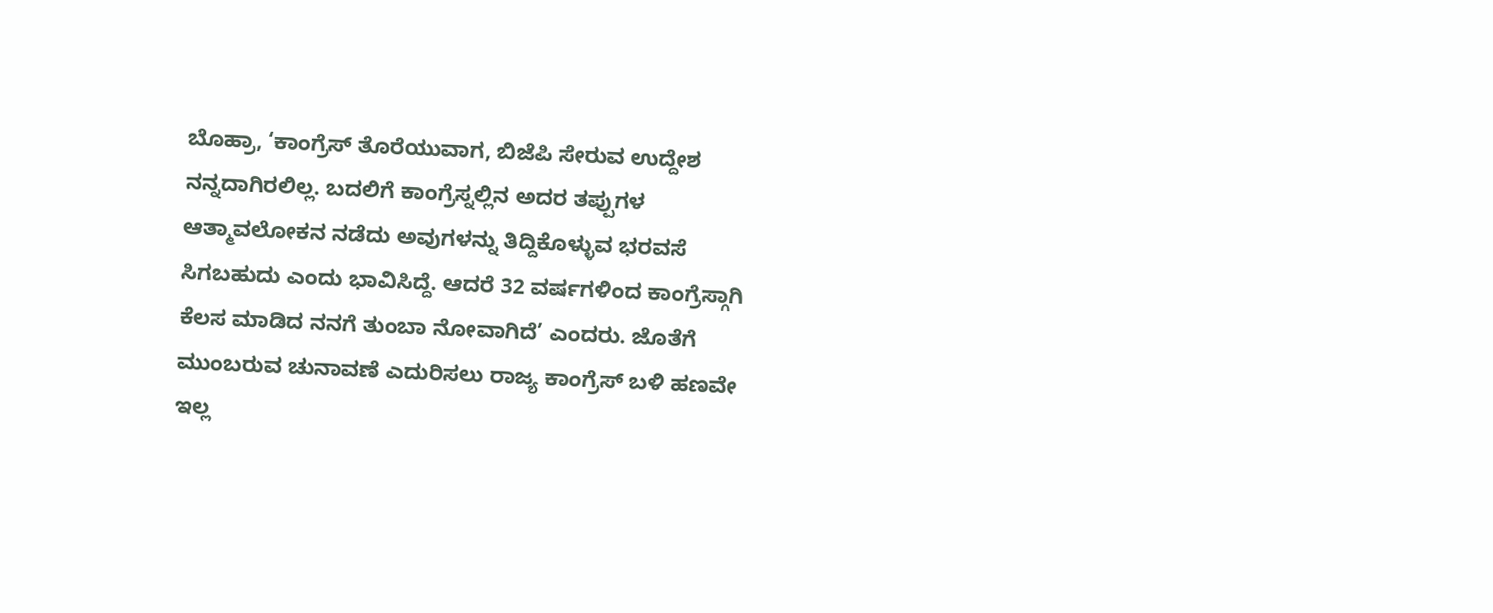ಬೊಹ್ರಾ, ‘ಕಾಂಗ್ರೆಸ್ ತೊರೆಯುವಾಗ, ಬಿಜೆಪಿ ಸೇರುವ ಉದ್ದೇಶ ನನ್ನದಾಗಿರಲಿಲ್ಲ. ಬದಲಿಗೆ ಕಾಂಗ್ರೆಸ್ನಲ್ಲಿನ ಅದರ ತಪ್ಪುಗಳ ಆತ್ಮಾವಲೋಕನ ನಡೆದು ಅವುಗಳನ್ನು ತಿದ್ದಿಕೊಳ್ಳುವ ಭರವಸೆ ಸಿಗಬಹುದು ಎಂದು ಭಾವಿಸಿದ್ದೆ. ಆದರೆ 32 ವರ್ಷಗಳಿಂದ ಕಾಂಗ್ರೆಸ್ಗಾಗಿ ಕೆಲಸ ಮಾಡಿದ ನನಗೆ ತುಂಬಾ ನೋವಾಗಿದೆ’ ಎಂದರು. ಜೊತೆಗೆ ಮುಂಬರುವ ಚುನಾವಣೆ ಎದುರಿಸಲು ರಾಜ್ಯ ಕಾಂಗ್ರೆಸ್ ಬಳಿ ಹಣವೇ ಇಲ್ಲ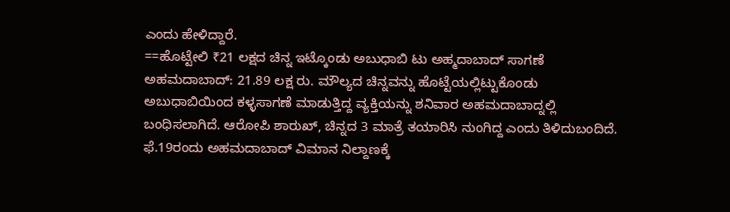ಎಂದು ಹೇಳಿದ್ದಾರೆ.
==ಹೊಟ್ಟೇಲಿ ₹21 ಲಕ್ಷದ ಚಿನ್ನ ಇಟ್ಕೊಂಡು ಅಬುಧಾಬಿ ಟು ಅಹ್ಮದಾಬಾದ್ ಸಾಗಣೆ
ಅಹಮದಾಬಾದ್: 21.89 ಲಕ್ಷ ರು. ಮೌಲ್ಯದ ಚಿನ್ನವನ್ನು ಹೊಟ್ಟೆಯಲ್ಲಿಟ್ಟುಕೊಂಡು ಅಬುಧಾಬಿಯಿಂದ ಕಳ್ಳಸಾಗಣೆ ಮಾಡುತ್ತಿದ್ದ ವ್ಯಕ್ತಿಯನ್ನು ಶನಿವಾರ ಅಹಮದಾಬಾದ್ನಲ್ಲಿ ಬಂಧಿಸಲಾಗಿದೆ. ಆರೋಪಿ ಶಾರುಖ್, ಚಿನ್ನದ 3 ಮಾತ್ರೆ ತಯಾರಿಸಿ ನುಂಗಿದ್ದ ಎಂದು ತಿಳಿದುಬಂದಿದೆ. ಫೆ.19ರಂದು ಅಹಮದಾಬಾದ್ ವಿಮಾನ ನಿಲ್ದಾಣಕ್ಕೆ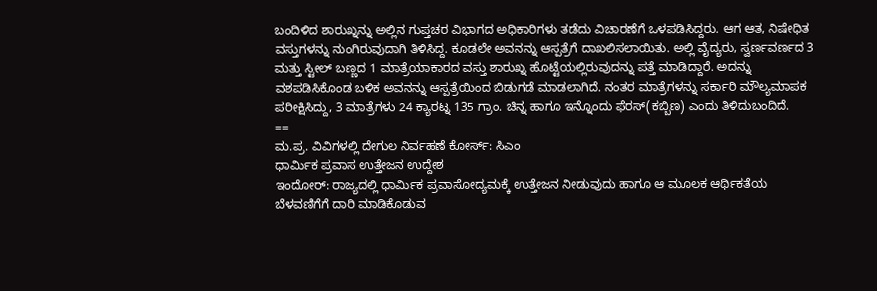ಬಂದಿಳಿದ ಶಾರುಖ್ನನ್ನು ಅಲ್ಲಿನ ಗುಪ್ತಚರ ವಿಭಾಗದ ಅಧಿಕಾರಿಗಳು ತಡೆದು ವಿಚಾರಣೆಗೆ ಒಳಪಡಿಸಿದ್ದರು. ಆಗ ಆತ, ನಿಷೇಧಿತ ವಸ್ತುಗಳನ್ನು ನುಂಗಿರುವುದಾಗಿ ತಿಳಿಸಿದ್ದ. ಕೂಡಲೇ ಅವನನ್ನು ಆಸ್ಪತ್ರೆಗೆ ದಾಖಲಿಸಲಾಯಿತು. ಅಲ್ಲಿ ವೈದ್ಯರು, ಸ್ವರ್ಣವರ್ಣದ 3 ಮತ್ತು ಸ್ಟೀಲ್ ಬಣ್ಣದ 1 ಮಾತ್ರೆಯಾಕಾರದ ವಸ್ತು ಶಾರುಖ್ನ ಹೊಟ್ಟೆಯಲ್ಲಿರುವುದನ್ನು ಪತ್ತೆ ಮಾಡಿದ್ದಾರೆ. ಅದನ್ನು ವಶಪಡಿಸಿಕೊಂಡ ಬಳಿಕ ಅವನನ್ನು ಆಸ್ಪತ್ರೆಯಿಂದ ಬಿಡುಗಡೆ ಮಾಡಲಾಗಿದೆ. ನಂತರ ಮಾತ್ರೆಗಳನ್ನು ಸರ್ಕಾರಿ ಮೌಲ್ಯಮಾಪಕ ಪರೀಕ್ಷಿಸಿದ್ದು, 3 ಮಾತ್ರೆಗಳು 24 ಕ್ಯಾರಟ್ನ 135 ಗ್ರಾಂ. ಚಿನ್ನ ಹಾಗೂ ಇನ್ನೊಂದು ಫೆರಸ್(ಕಬ್ಬಿಣ) ಎಂದು ತಿಳಿದುಬಂದಿದೆ.
==
ಮ.ಪ್ರ. ವಿವಿಗಳಲ್ಲಿ ದೇಗುಲ ನಿರ್ವಹಣೆ ಕೋರ್ಸ್: ಸಿಎಂ
ಧಾರ್ಮಿಕ ಪ್ರವಾಸ ಉತ್ತೇಜನ ಉದ್ದೇಶ
ಇಂದೋರ್: ರಾಜ್ಯದಲ್ಲಿ ಧಾರ್ಮಿಕ ಪ್ರವಾಸೋದ್ಯಮಕ್ಕೆ ಉತ್ತೇಜನ ನೀಡುವುದು ಹಾಗೂ ಆ ಮೂಲಕ ಆರ್ಥಿಕತೆಯ ಬೆಳವಣಿಗೆಗೆ ದಾರಿ ಮಾಡಿಕೊಡುವ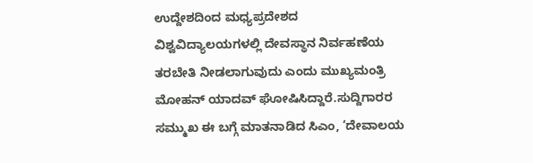ಉದ್ದೇಶದಿಂದ ಮಧ್ಯಪ್ರದೇಶದ ವಿಶ್ವವಿದ್ಯಾಲಯಗಳಲ್ಲಿ ದೇವಸ್ಥಾನ ನಿರ್ವಹಣೆಯ ತರಬೇತಿ ನೀಡಲಾಗುವುದು ಎಂದು ಮುಖ್ಯಮಂತ್ರಿ ಮೋಹನ್ ಯಾದವ್ ಘೋಷಿಸಿದ್ದಾರೆ.ಸುದ್ದಿಗಾರರ ಸಮ್ಮುಖ ಈ ಬಗ್ಗೆ ಮಾತನಾಡಿದ ಸಿಎಂ, ‘ದೇವಾಲಯ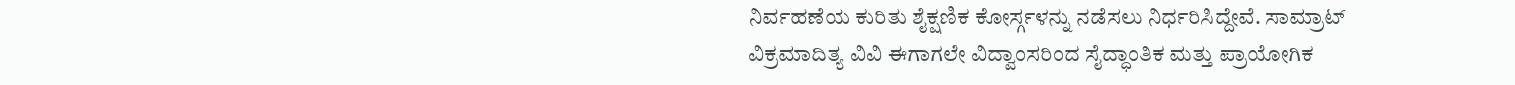ನಿರ್ವಹಣೆಯ ಕುರಿತು ಶೈಕ್ಷಣಿಕ ಕೋರ್ಸ್ಗಳನ್ನು ನಡೆಸಲು ನಿರ್ಧರಿಸಿದ್ದೇವೆ. ಸಾಮ್ರಾಟ್ ವಿಕ್ರಮಾದಿತ್ಯ ವಿವಿ ಈಗಾಗಲೇ ವಿದ್ವಾಂಸರಿಂದ ಸೈದ್ಧಾಂತಿಕ ಮತ್ತು ಪ್ರಾಯೋಗಿಕ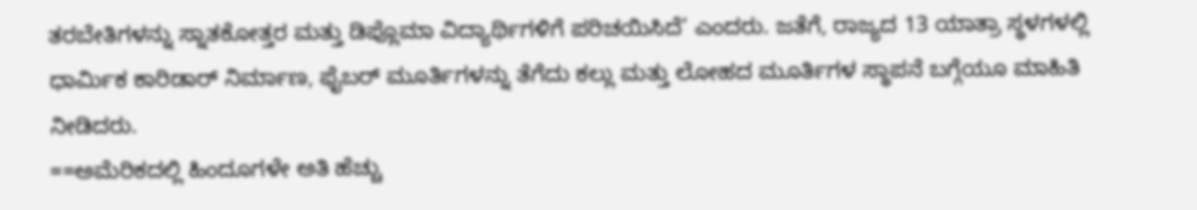ತರಬೇತಿಗಳನ್ನು ಸ್ನಾತಕೋತ್ತರ ಮತ್ತು ಡಿಪ್ಲೊಮಾ ವಿದ್ಯಾರ್ಥಿಗಳಿಗೆ ಪರಿಚಯಿಸಿದೆ’ ಎಂದರು. ಜತೆಗೆ, ರಾಜ್ಯದ 13 ಯಾತ್ರಾ ಸ್ಥಳಗಳಲ್ಲಿ ಧಾರ್ಮಿಕ ಕಾರಿಡಾರ್ ನಿರ್ಮಾಣ, ಫೈಬರ್ ಮೂರ್ತಿಗಳನ್ನು ತೆಗೆದು ಕಲ್ಲು ಮತ್ತು ಲೋಹದ ಮೂರ್ತಿಗಳ ಸ್ಥಾಪನೆ ಬಗ್ಗೆಯೂ ಮಾಹಿತಿ ನೀಡಿದರು.
==ಅಮೆರಿಕದಲ್ಲಿ ಹಿಂದೂಗಳೇ ಅತಿ ಹೆಚ್ಚು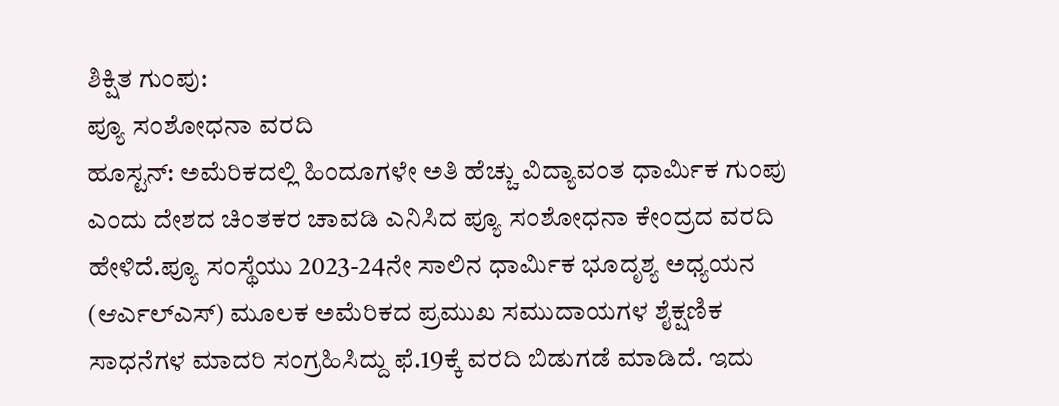ಶಿಕ್ಷಿತ ಗುಂಪು:
ಪ್ಯೂ ಸಂಶೋಧನಾ ವರದಿ
ಹೂಸ್ಟನ್: ಅಮೆರಿಕದಲ್ಲಿ ಹಿಂದೂಗಳೇ ಅತಿ ಹೆಚ್ಚು ವಿದ್ಯಾವಂತ ಧಾರ್ಮಿಕ ಗುಂಪು ಎಂದು ದೇಶದ ಚಿಂತಕರ ಚಾವಡಿ ಎನಿಸಿದ ಪ್ಯೂ ಸಂಶೋಧನಾ ಕೇಂದ್ರದ ವರದಿ ಹೇಳಿದೆ.ಪ್ಯೂ ಸಂಸ್ಥೆಯು 2023-24ನೇ ಸಾಲಿನ ಧಾರ್ಮಿಕ ಭೂದೃಶ್ಯ ಅಧ್ಯಯನ (ಆರ್ಎಲ್ಎಸ್) ಮೂಲಕ ಅಮೆರಿಕದ ಪ್ರಮುಖ ಸಮುದಾಯಗಳ ಶೈಕ್ಷಣಿಕ ಸಾಧನೆಗಳ ಮಾದರಿ ಸಂಗ್ರಹಿಸಿದ್ದು ಫೆ.19ಕ್ಕೆ ವರದಿ ಬಿಡುಗಡೆ ಮಾಡಿದೆ. ಇದು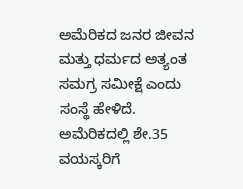ಅಮೆರಿಕದ ಜನರ ಜೀವನ ಮತ್ತು ಧರ್ಮದ ಅತ್ಯಂತ ಸಮಗ್ರ ಸಮೀಕ್ಷೆ ಎಂದು ಸಂಸ್ಥೆ ಹೇಳಿದೆ. ಅಮೆರಿಕದಲ್ಲಿ ಶೇ.35 ವಯಸ್ಕರಿಗೆ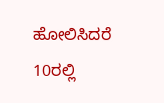ಹೋಲಿಸಿದರೆ 10ರಲ್ಲಿ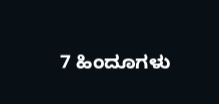7 ಹಿಂದೂಗಳು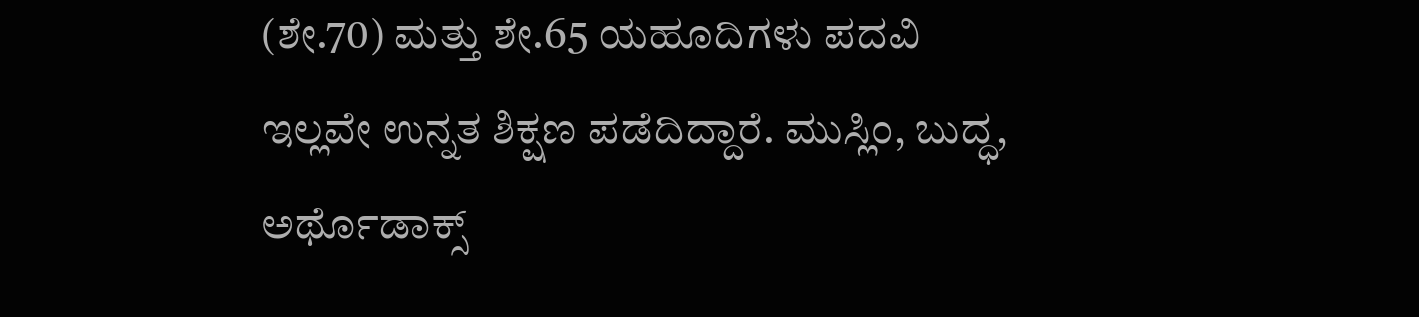(ಶೇ.70) ಮತ್ತು ಶೇ.65 ಯಹೂದಿಗಳು ಪದವಿ ಇಲ್ಲವೇ ಉನ್ನತ ಶಿಕ್ಷಣ ಪಡೆದಿದ್ದಾರೆ. ಮುಸ್ಲಿಂ, ಬುದ್ಧ, ಅರ್ಥೊಡಾಕ್ಸ್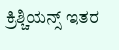ಕ್ರಿಶ್ಚಿಯನ್ಸ್ ಇತರ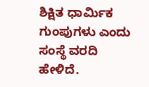ಶಿಕ್ಷಿತ ಧಾರ್ಮಿಕ ಗುಂಪುಗಳು ಎಂದು ಸಂಸ್ಥೆ ವರದಿ ಹೇಳಿದೆ.